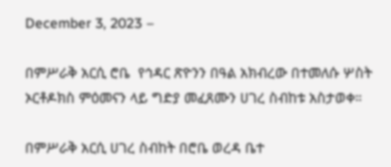December 3, 2023 –

በምሥራቅ አርሲ ሮቤ  የኅዳር ጽዮንን በዓል አክብረው በተመለሱ ሦስት ኦርቶዶክስ ምዕመናን ላይ ግድያ መፈጸሙን ሀገረ ስብከቱ አስታወቀ።

በምሥራቅ አርሲ ሀገረ ስብከት በሮቤ ወረዳ ቤተ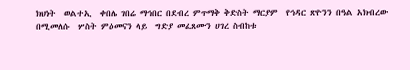ክህነት  ወልተኢ  ቀበሌ ገበሬ ማኅበር በደብረ ምጥማቅ ቅድስት ማርያም  የኅዳር ጽዮንን በዓል አክብረው በሚመለሱ  ሦስት ምዕመናን ላይ  ግድያ መፈጸሙን ሀገረ ስብከቱ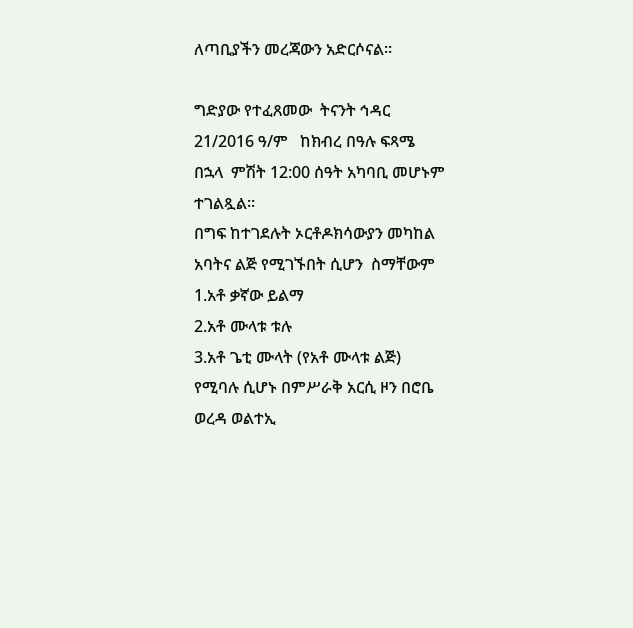ለጣቢያችን መረጃውን አድርሶናል።

ግድያው የተፈጸመው  ትናንት ኅዳር 21/2016 ዓ/ም   ከክብረ በዓሉ ፍጻሜ በኋላ  ምሽት 12:00 ሰዓት አካባቢ መሆኑም ተገልጿል።
በግፍ ከተገደሉት ኦርቶዶክሳውያን መካከል አባትና ልጅ የሚገኙበት ሲሆን  ስማቸውም
1.አቶ ቃኛው ይልማ
2.አቶ ሙላቱ ቱሉ
3.አቶ ጌቲ ሙላት (የአቶ ሙላቱ ልጅ) የሚባሉ ሲሆኑ በምሥራቅ አርሲ ዞን በሮቤ ወረዳ ወልተኢ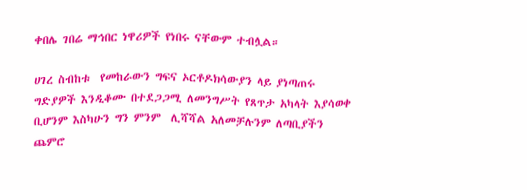ቀበሌ ገበሬ ማኅበር ነዋሪዎች የነበሩ ናቸውም ተብሏል።

ሀገረ ስብከቱ  የመከራውን ግፍና ኦርቶዶክሳውያን ላይ ያነጣጠሩ ግድያዎች እንዲቆሙ በተደጋጋሚ ለመንግሥት የጸጥታ አካላት እያሳወቀ ቢሆንም እስካሁን ግን ምንም  ሊሻሻል አለመቻሉንም ለጣቢያችን ጨምሮ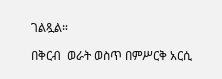ገልጿል።

በቅርብ  ወራት ወስጥ በምሥርቅ አርሲ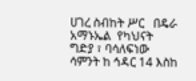ሀገረ ስብከት ሥር   በዴራ አማኑኤል  የካህናት ግድያ ፣ ባሳለፍነው ሳምንት ከ ኅዳር 14 እስከ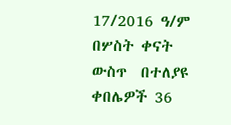17/2016 ዓ/ም  በሦስት ቀናት ውስጥ  በተለያዩ ቀበሌዎች 36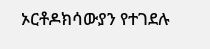ኦርቶዶክሳውያን የተገደሉ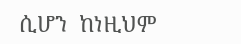ሲሆን  ከነዚህም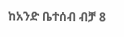ከአንድ ቤተሰብ ብቻ 8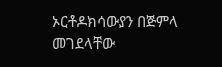ኦርቶዶክሳውያን በጅምላ መገደላቸው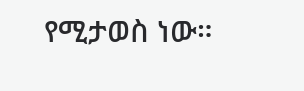የሚታወስ ነው።